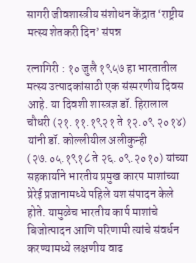सागरी जीवशास्त्रीय संशोधन केंद्रात ‘राष्ट्रीय मत्स्य शेतकरी दिन’ संपन्न

रत्नागिरी : १० जुलै १९५७ हा भारतातील मत्स्य उत्पादकांसाठी एक संस्मरणीय दिवस आहे. या दिवशी शास्त्रज्ञ डॉ. हिरालाल चौधरी (२१.११.१९२१ ते १२.०९ २०१४) यांनी डॉ. कोल्लीयील अलीकुन्ही (२७.०५.१९१८ ते २६.०९.२०१०) यांच्या सहकार्याने भारतीय प्रमुख कारप माशांच्या प्रेरेई प्रजानामध्ये पहिले यश संपादन केले होते. यामुळेच भारतीय कार्प माशांचे बिजोत्पादन आणि परिणामी त्यांचे संवर्धन करण्यामध्ये लक्षणीय वाढ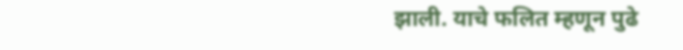झाली. याचे फलित म्हणून पुढे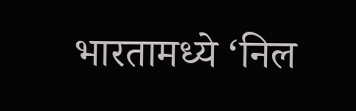भारतामध्ये ‘निल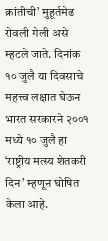क्रांतीची’ मुहूर्तमेढ रोवली गेली असे म्हटले जाते. दिनांक १० जुलै या दिवसाचे महत्त्व लक्षात घेऊन भारत सरकारने २००१ मध्ये १० जुलै हा ‘राष्ट्रीय मत्स्य शेतकरी दिन’ म्हणून घोषित केला आहे.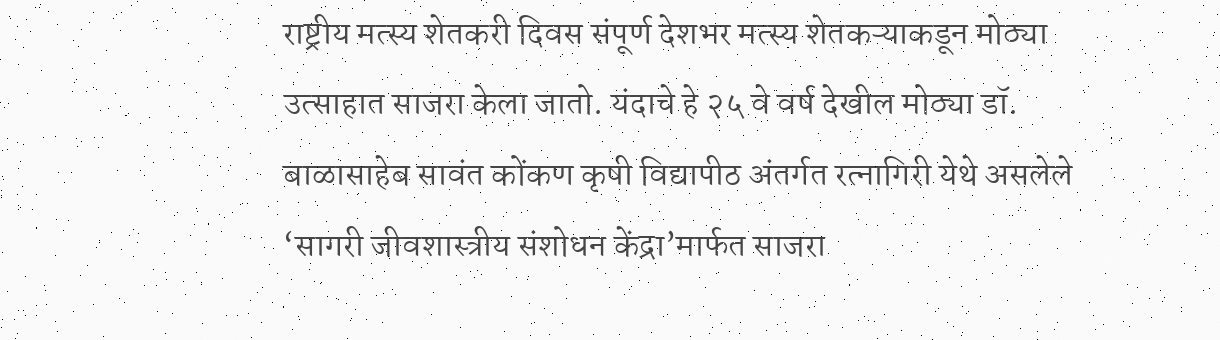राष्ट्रीय मत्स्य शेतकरी दिवस संपूर्ण देशभर मत्स्य शेतकऱ्याकडून मोठ्या उत्साहात साजरा केला जातो. यंदाचे हे २५ वे वर्ष देखील मोठ्या डॉ. बाळासाहेब सावंत कोंकण कृषी विद्यापीठ अंतर्गत रत्नागिरी येथे असलेले ‘सागरी जीवशास्त्रीय संशोधन केंद्रा’मार्फत साजरा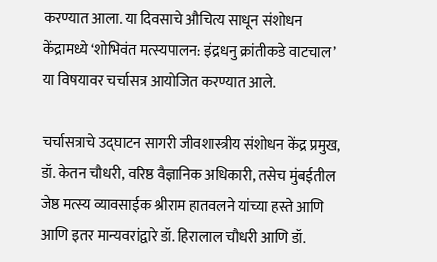करण्यात आला. या दिवसाचे औचित्य साधून संशोधन केंद्रामध्ये ‘शोभिवंत मत्स्यपालन: इंद्रधनु क्रांतीकडे वाटचाल’ या विषयावर चर्चासत्र आयोजित करण्यात आले.

चर्चासत्राचे उद्घाटन सागरी जीवशास्त्रीय संशोधन केंद्र प्रमुख, डॉ. केतन चौधरी, वरिष्ठ वैज्ञानिक अधिकारी, तसेच मुंबईतील जेष्ठ मत्स्य व्यावसाईक श्रीराम हातवलने यांच्या हस्ते आणि आणि इतर मान्यवरांद्वारे डॉ. हिरालाल चौधरी आणि डॉ.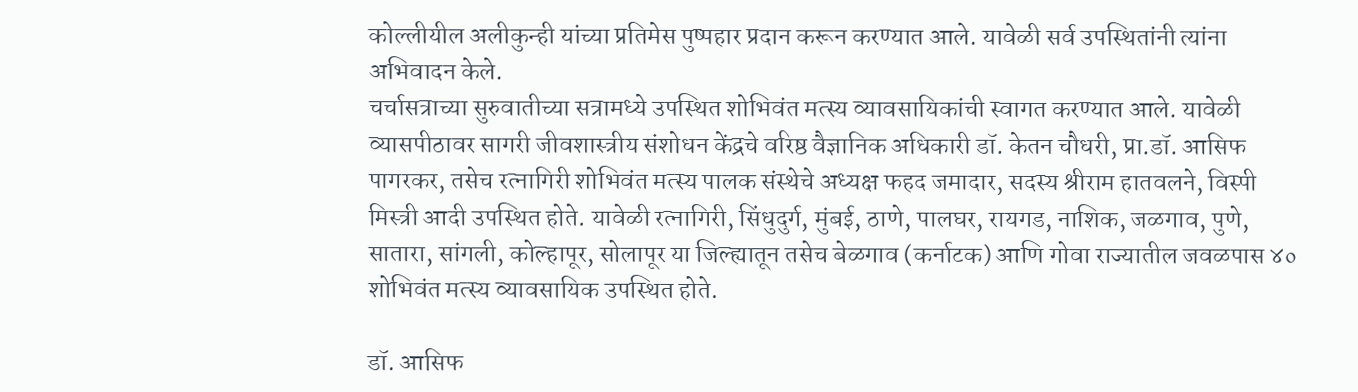कोल्लीयील अलीकुन्ही यांच्या प्रतिमेस पुष्पहार प्रदान करून करण्यात आले. यावेळी सर्व उपस्थितांनी त्यांना अभिवादन केले.
चर्चासत्राच्या सुरुवातीच्या सत्रामध्ये उपस्थित शोभिवंत मत्स्य व्यावसायिकांची स्वागत करण्यात आले. यावेळी व्यासपीठावर सागरी जीवशास्त्रीय संशोधन केंद्रचे वरिष्ठ वैज्ञानिक अधिकारी डॉ. केतन चौधरी, प्रा.डॉ. आसिफ पागरकर, तसेच रत्नागिरी शोभिवंत मत्स्य पालक संस्थेचे अध्यक्ष फहद जमादार, सदस्य श्रीराम हातवलने, विस्पी मिस्त्री आदी उपस्थित होते. यावेळी रत्नागिरी, सिंधुदुर्ग, मुंबई, ठाणे, पालघर, रायगड, नाशिक, जळगाव, पुणे, सातारा, सांगली, कोल्हापूर, सोलापूर या जिल्ह्यातून तसेच बेळगाव (कर्नाटक) आणि गोवा राज्यातील जवळपास ४० शोभिवंत मत्स्य व्यावसायिक उपस्थित होते.

डॉ. आसिफ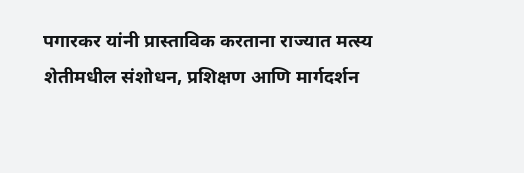पगारकर यांनी प्रास्ताविक करताना राज्यात मत्स्य शेतीमधील संशोधन, प्रशिक्षण आणि मार्गदर्शन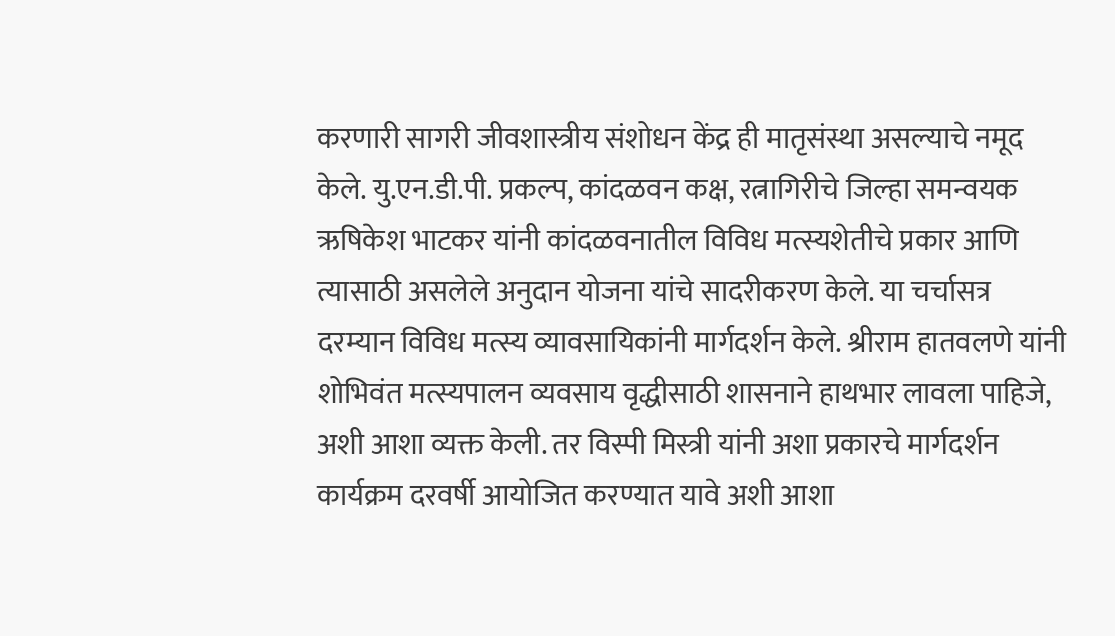करणारी सागरी जीवशास्त्रीय संशोधन केंद्र ही मातृसंस्था असल्याचे नमूद केले. यु.एन.डी.पी. प्रकल्प, कांदळवन कक्ष, रत्नागिरीचे जिल्हा समन्वयक ऋषिकेश भाटकर यांनी कांदळवनातील विविध मत्स्यशेतीचे प्रकार आणि त्यासाठी असलेले अनुदान योजना यांचे सादरीकरण केले. या चर्चासत्र दरम्यान विविध मत्स्य व्यावसायिकांनी मार्गदर्शन केले. श्रीराम हातवलणे यांनी शोभिवंत मत्स्यपालन व्यवसाय वृद्धीसाठी शासनाने हाथभार लावला पाहिजे, अशी आशा व्यक्त केली. तर विस्पी मिस्त्री यांनी अशा प्रकारचे मार्गदर्शन कार्यक्रम दरवर्षी आयोजित करण्यात यावे अशी आशा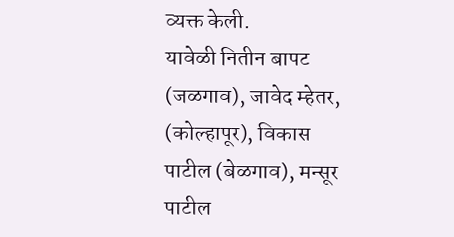व्यक्त केली.
यावेळी नितीन बापट (जळगाव), जावेद म्हेतर, (कोल्हापूर), विकास पाटील (बेळगाव), मन्सूर पाटील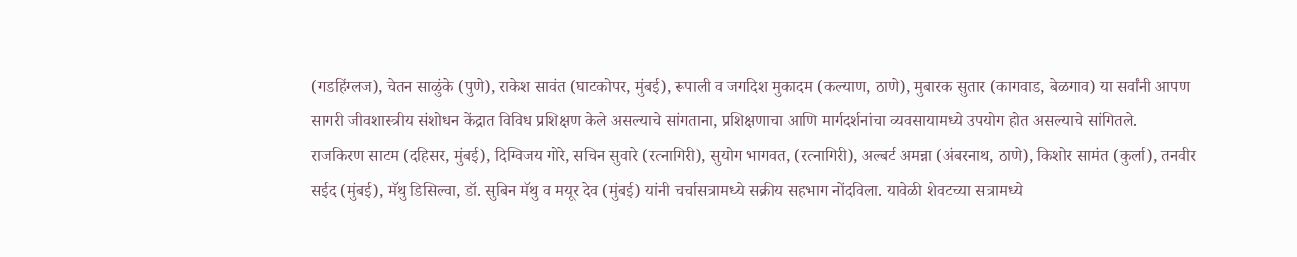(गडहिंग्लज), चेतन साळुंके (पुणे), राकेश सावंत (घाटकोपर, मुंबई), रूपाली व जगदिश मुकादम (कल्याण, ठाणे), मुबारक सुतार (कागवाड, बेळगाव) या सर्वांनी आपण सागरी जीवशास्त्रीय संशोधन केंद्रात विविध प्रशिक्षण केले असल्याचे सांगताना, प्रशिक्षणाचा आणि मार्गदर्शनांचा व्यवसायामध्ये उपयोग होत असल्याचे सांगितले.
राजकिरण साटम (दहिसर, मुंबई), दिग्विजय गोरे, सचिन सुवारे (रत्नागिरी), सुयोग भागवत, (रत्नागिरी), अल्बर्ट अमन्ना (अंबरनाथ, ठाणे), किशोर सामंत (कुर्ला), तनवीर सईद (मुंबई), मॅथु डिसिल्वा, डॉ. सुबिन मॅथु व मयूर देव (मुंबई) यांनी चर्चासत्रामध्ये सक्रीय सहभाग नोंदविला. यावेळी शेवटच्या सत्रामध्ये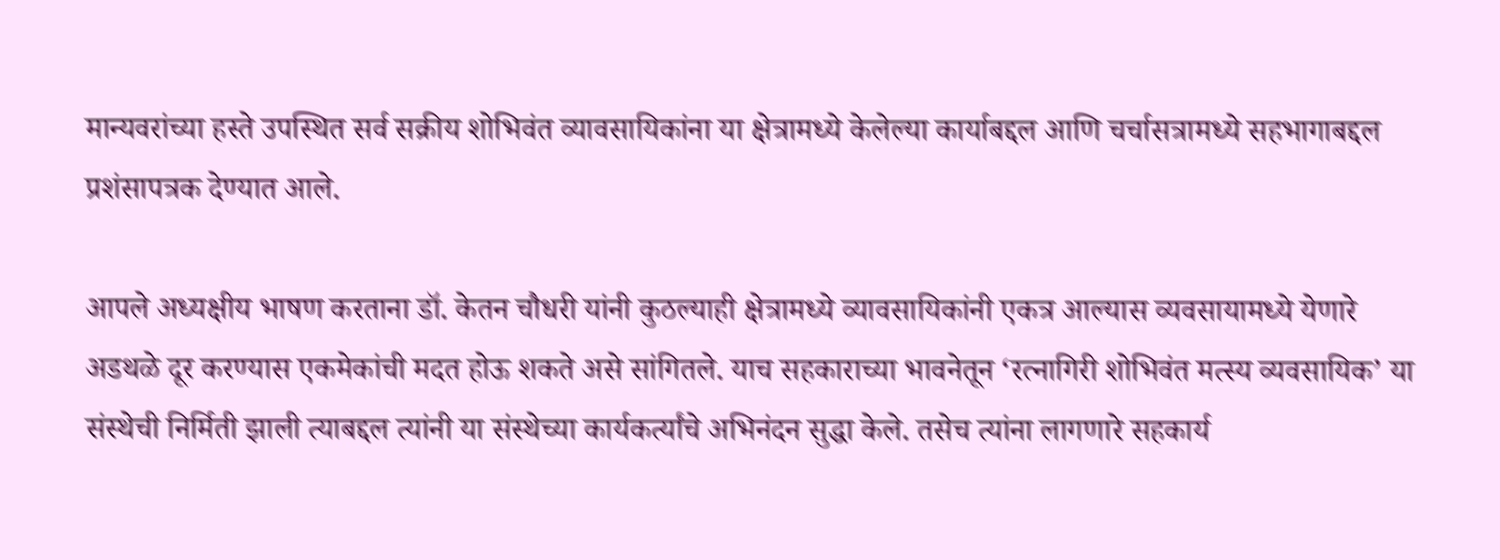मान्यवरांच्या हस्ते उपस्थित सर्व सक्रीय शोभिवंत व्यावसायिकांना या क्षेत्रामध्ये केलेल्या कार्याबद्दल आणि चर्चासत्रामध्ये सहभागाबद्दल प्रशंसापत्रक देण्यात आले.

आपले अध्यक्षीय भाषण करताना डॉ. केतन चौधरी यांनी कुठल्याही क्षेत्रामध्ये व्यावसायिकांनी एकत्र आल्यास व्यवसायामध्ये येणारे अडथळे दूर करण्यास एकमेकांची मदत होऊ शकते असे सांगितले. याच सहकाराच्या भावनेतून ‘रत्नागिरी शोभिवंत मत्स्य व्यवसायिक’ या संस्थेची निर्मिती झाली त्याबद्दल त्यांनी या संस्थेच्या कार्यकर्त्यांचे अभिनंदन सुद्धा केले. तसेच त्यांना लागणारे सहकार्य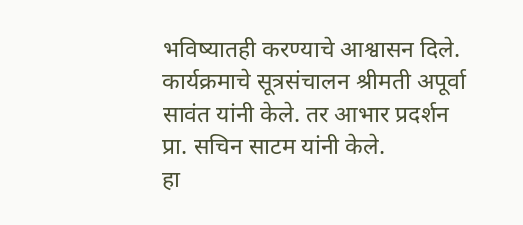भविष्यातही करण्याचे आश्वासन दिले. कार्यक्रमाचे सूत्रसंचालन श्रीमती अपूर्वा सावंत यांनी केले. तर आभार प्रदर्शन प्रा. सचिन साटम यांनी केले.
हा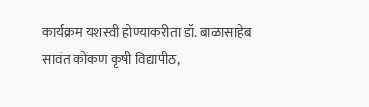कार्यक्रम यशस्वी होण्याकरीता डॉ. बाळासाहेब सावंत कोंकण कृषी विद्यापीठ,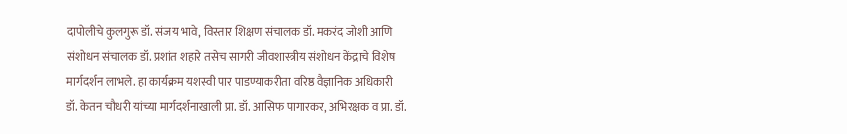दापोलीचे कुलगुरू डॉ. संजय भावे, विस्तार शिक्षण संचालक डॉ. मकरंद जोशी आणि संशोधन संचालक डॉ. प्रशांत शहारे तसेच सागरी जीवशास्त्रीय संशोधन केंद्राचे विशेष मार्गदर्शन लाभले. हा कार्यक्रम यशस्वी पार पाडण्याकरीता वरिष्ठ वैज्ञानिक अधिकारी डॉ. केतन चौधरी यांच्या मार्गदर्शनाखाली प्रा. डॉ. आसिफ पागारकर, अभिरक्षक व प्रा. डॉ.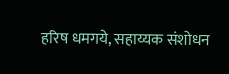हरिष धमगये, सहाय्यक संशोधन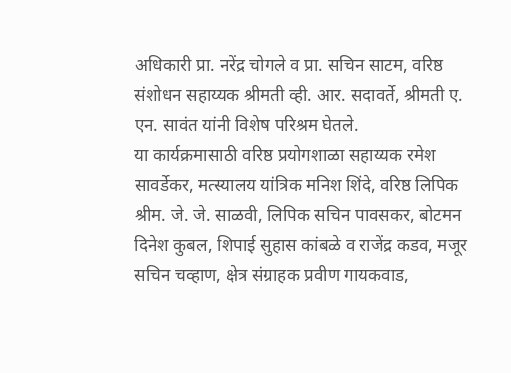अधिकारी प्रा. नरेंद्र चोगले व प्रा. सचिन साटम, वरिष्ठ संशोधन सहाय्यक श्रीमती व्ही. आर. सदावर्ते, श्रीमती ए. एन. सावंत यांनी विशेष परिश्रम घेतले.
या कार्यक्रमासाठी वरिष्ठ प्रयोगशाळा सहाय्यक रमेश सावर्डेकर, मत्स्यालय यांत्रिक मनिश शिंदे, वरिष्ठ लिपिक श्रीम. जे. जे. साळवी, लिपिक सचिन पावसकर, बोटमन दिनेश कुबल, शिपाई सुहास कांबळे व राजेंद्र कडव, मजूर सचिन चव्हाण, क्षेत्र संग्राहक प्रवीण गायकवाड,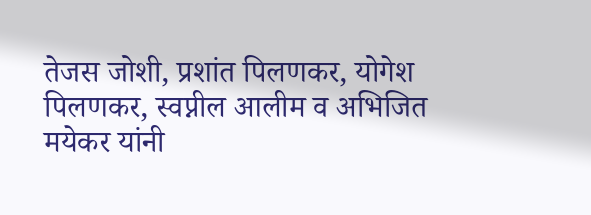तेजस जोशी, प्रशांत पिलणकर, योगेश पिलणकर, स्वप्नील आलीम व अभिजित मयेकर यांनी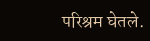परिश्रम घेतले.